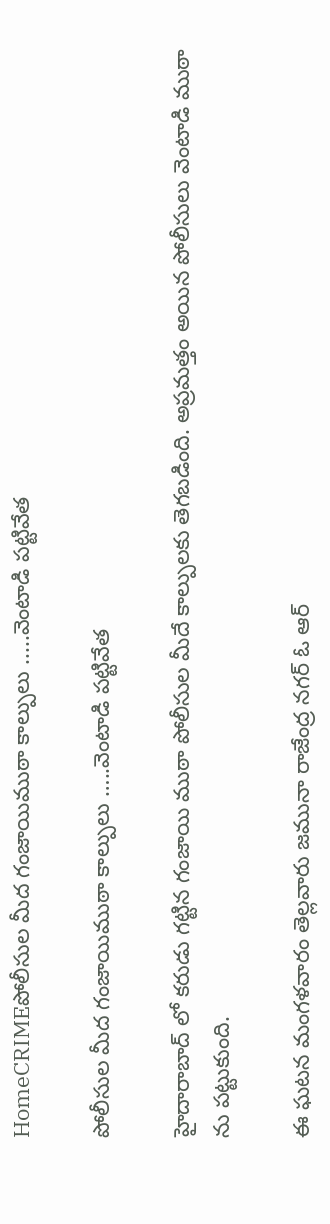HomeCRIMEపోలీసుల మీద గంజాయిముఠా కాల్పులు .....వెంటాడి పట్టివేత

పోలీసుల మీద గంజాయిముఠా కాల్పులు …..వెంటాడి పట్టివేత

హైదారాబాద్ లో కరుడు గట్టిన గంజాయి ముఠా పోలీసుల మీదే కాల్పులకు తెగబడింది. అప్రమత్తం అయిన పోలీసులు వెంటాడి ముఠా ను పట్టుకుంది.

ఈ ఘటన మంగళవారం తెల్లవారు జమునా రాజేంద్ర నగర్ ఓ ఆర్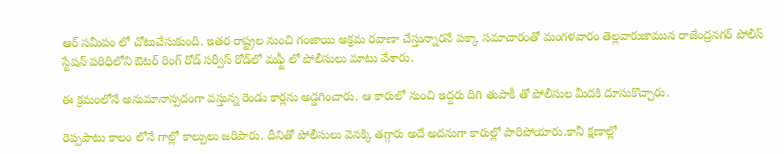ఆర్ సమీపం లో చోటుచేసుకుంది. ఇతర రాష్ట్రల నుంచి గంజాయి అక్రమ రవాణా చేస్తున్నారనే పక్కా సమాచారంతో మంగళవారం తెల్లవారుజామున రాజేంద్రనగర్ పోలీస్ స్టేషన్ పరిధిలోని ఔటర్ రింగ్ రోడ్ సర్వీస్ రోడ్‌లో మఫ్టీ లో పోలీసులు మాటు వేశారు.

ఈ క్రమంలోనే అనుమానాస్పదంగా వస్తున్న రెండు కార్లను అడ్డగించారు. ఆ కారులో నుంచి ఇద్దరు దిగి తుపాకీ తో పోలీసుల మీదకి దూసుకొచ్చారు.

రెప్పపాటు కాలం లోనే గాల్లో కాల్పులు జరిపారు. దీనితో పోలీసులు వెనక్కి తగ్గారు అదే అదనుగా కారుల్లో పారిపోయారు.కానీ క్షణాల్లో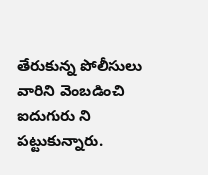తేరుకున్న పోలీసులు వారిని వెంబడించి ఐదుగురు ని పట్టుకున్నారు.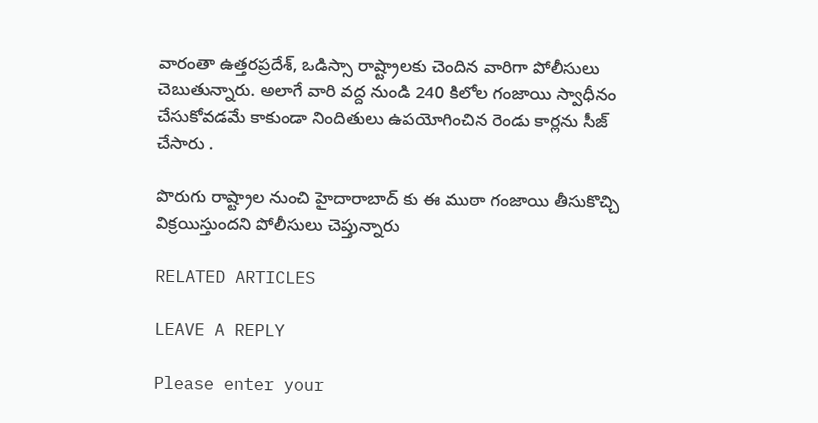వారంతా ఉత్తరప్రదేశ్, ఒడిస్సా రాష్ట్రాలకు చెందిన వారిగా పోలీసులు చెబుతున్నారు. అలాగే వారి వద్ద నుండి 240 కిలోల గంజాయి స్వాధీనం చేసుకోవడమే కాకుండా నిందితులు ఉపయోగించిన రెండు కార్లను సీజ్ చేసారు .

పొరుగు రాష్ట్రాల నుంచి హైదారాబాద్ కు ఈ ముఠా గంజాయి తీసుకొచ్చి విక్రయిస్తుందని పోలీసులు చెప్తున్నారు

RELATED ARTICLES

LEAVE A REPLY

Please enter your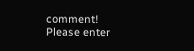comment!
Please enter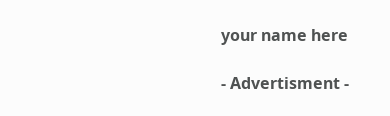your name here

- Advertisment -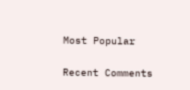Most Popular

Recent Comments